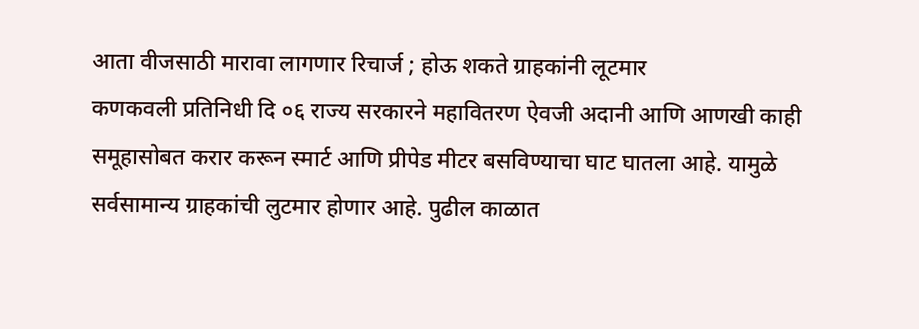आता वीजसाठी मारावा लागणार रिचार्ज ; होऊ शकते ग्राहकांनी लूटमार
कणकवली प्रतिनिधी दि ०६ राज्य सरकारने महावितरण ऐवजी अदानी आणि आणखी काही समूहासोबत करार करून स्मार्ट आणि प्रीपेड मीटर बसविण्याचा घाट घातला आहे. यामुळे सर्वसामान्य ग्राहकांची लुटमार होणार आहे. पुढील काळात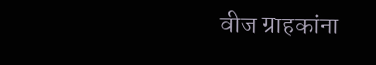वीज ग्राहकांना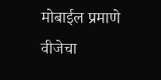मोबाईल प्रमाणे वीजेचा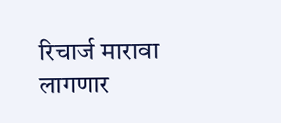रिचार्ज मारावा लागणार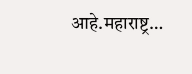आहे.महाराष्ट्र…